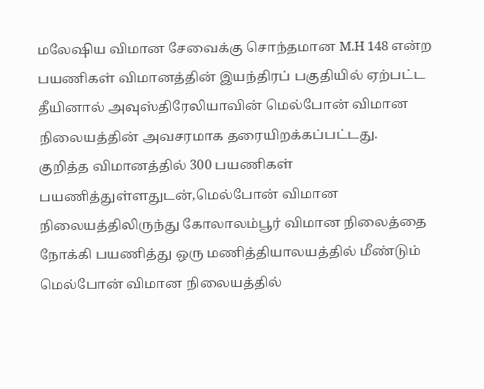மலேஷிய விமான சேவைக்கு சொந்தமான M.H 148 என்ற பயணிகள் விமானத்தின் இயந்திரப் பகுதியில் ஏற்பட்ட தீயினால் அவுஸ்திரேலியாவின் மெல்போன் விமான நிலையத்தின் அவசரமாக தரையிறக்கப்பட்டது.
குறித்த விமானத்தில் 300 பயணிகள் பயணித்துள்ளதுடன்,மெல்போன் விமான நிலையத்திலிருந்து கோலாலம்பூர் விமான நிலைத்தை நோக்கி பயணித்து ஒரு மணித்தியாலயத்தில் மீண்டும் மெல்போன் விமான நிலையத்தில்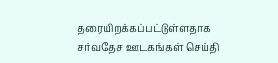தரையிறக்கப்பட்டுள்ளதாக சர்வதேச ஊடகங்கள் செய்தி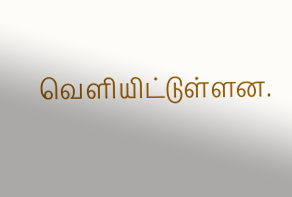வெளியிட்டுள்ளன.